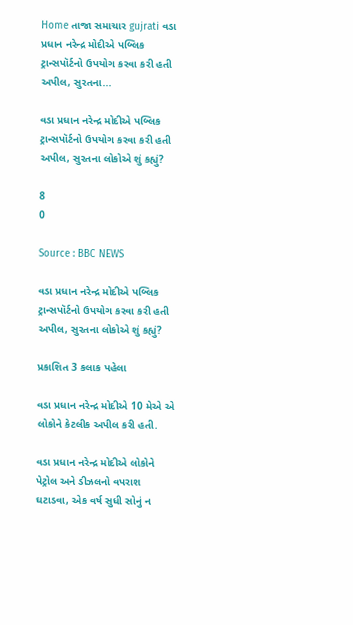Home તાજા સમાચાર gujrati વડા પ્રધાન નરેન્દ્ર મોદીએ પબ્લિક ટ્રાન્સપૉર્ટનો ઉપયોગ કરવા કરી હતી અપીલ, સુરતના...

વડા પ્રધાન નરેન્દ્ર મોદીએ પબ્લિક ટ્રાન્સપૉર્ટનો ઉપયોગ કરવા કરી હતી અપીલ, સુરતના લોકોએ શું કહ્યું?

8
0

Source : BBC NEWS

વડા પ્રધાન નરેન્દ્ર મોદીએ પબ્લિક ટ્રાન્સપૉર્ટનો ઉપયોગ કરવા કરી હતી અપીલ, સુરતના લોકોએ શું કહ્યું?

પ્રકાશિત 3 કલાક પહેલા

વડા પ્રધાન નરેન્દ્ર મોદીએ 10 મેએ એ લોકોને કેટલીક અપીલ કરી હતી.

વડા પ્રધાન નરેન્દ્ર મોદીએ લોકોને પેટ્રોલ અને ડીઝલનો વપરાશ ઘટાડવા, એક વર્ષ સુધી સોનું ન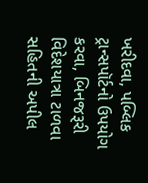ખરીદવા, પબ્લિક ટ્રાન્સપૉર્ટનો ઉપયોગ કરવા, બિનજરૂરી વિદેશયાત્રા ટાળવા સહિતની અપીલ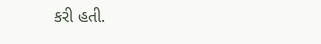કરી હતી.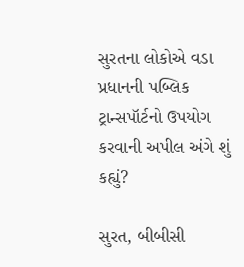સુરતના લોકોએ વડા પ્રધાનની પબ્લિક ટ્રાન્સપૉર્ટનો ઉપયોગ કરવાની અપીલ અંગે શું કહ્યું?

સુરત, બીબીસી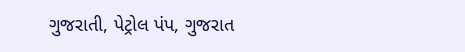ગુજરાતી, પેટ્રોલ પંપ, ગુજરાત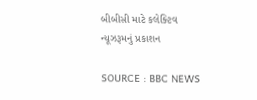બીબીસી માટે કલેક્ટિવ ન્યૂઝરૂમનું પ્રકાશન

SOURCE : BBC NEWS